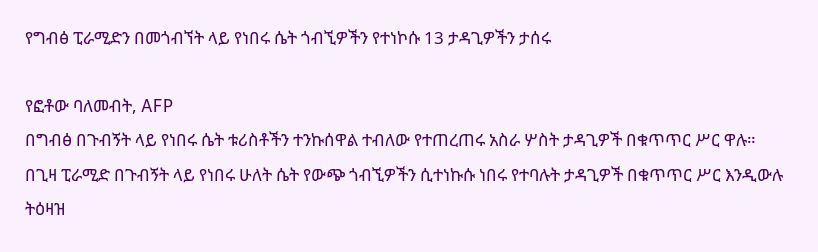የግብፅ ፒራሚድን በመጎብኘት ላይ የነበሩ ሴት ጎብኚዎችን የተነኮሱ 13 ታዳጊዎችን ታሰሩ

የፎቶው ባለመብት, AFP
በግብፅ በጉብኝት ላይ የነበሩ ሴት ቱሪስቶችን ተንኩሰዋል ተብለው የተጠረጠሩ አስራ ሦስት ታዳጊዎች በቁጥጥር ሥር ዋሉ።
በጊዛ ፒራሚድ በጉብኝት ላይ የነበሩ ሁለት ሴት የውጭ ጎብኚዎችን ሲተነኩሱ ነበሩ የተባሉት ታዳጊዎች በቁጥጥር ሥር እንዲውሉ ትዕዛዝ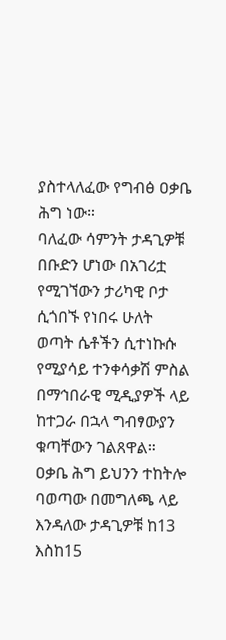ያስተላለፈው የግብፅ ዐቃቤ ሕግ ነው።
ባለፈው ሳምንት ታዳጊዎቹ በቡድን ሆነው በአገሪቷ የሚገኘውን ታሪካዊ ቦታ ሲጎበኙ የነበሩ ሁለት ወጣት ሴቶችን ሲተነኩሱ የሚያሳይ ተንቀሳቃሽ ምስል በማኅበራዊ ሚዲያዎች ላይ ከተጋራ በኋላ ግብፃውያን ቁጣቸውን ገልጸዋል።
ዐቃቤ ሕግ ይህንን ተከትሎ ባወጣው በመግለጫ ላይ እንዳለው ታዳጊዎቹ ከ13 እስከ15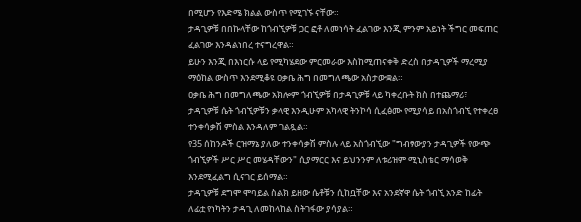በሚሆን የእድሜ ክልል ውስጥ የሚገኙ ናቸው።
ታዳጊዎቹ በበኩላቸው ከጎብኚዎቹ ጋር ፎቶ ለመነሳት ፈልገው እንጂ ምንም አይነት ችግር መፍጠር ፈልገው እንዳልነበረ ተናግረዋል።
ይሁን እንጂ በእነርሱ ላይ የሚካሄደው ምርመራው እስከሚጠናቀቅ ድረስ በታዳጊዎች ማረሚያ ማዕከል ውስጥ እንደሚቆዩ ዐቃቤ ሕግ በመግለጫው አስታውቋል።
ዐቃቤ ሕግ በመግለጫው አክሎም ጎብኚዎቹ በታዳጊዎቹ ላይ ካቀረቡት ክስ በተጨማሪ፣ ታዳጊዎቹ ሴት ጎብኚዎቹን ቃላዊ እንዲሁም አካላዊ ትንኮሳ ሲፈፅሙ የሚያሳይ በአስጎብኚ የተቀረፀ ተንቀሳቃሽ ምስል እንዳለም ገልጿል።
የ35 ሰከንዶች ርዝማኔ ያለው ተንቀሳቃሽ ምስሉ ላይ አስጎብኚው "ግብፃውያን ታዳጊዎች የውጭ ጎብኚዎች ሥር ሥር መሄዳቸውን" ሲያማርር እና ይህንንም ለቱሪዝም ሚኒስቴር ማሳወቅ እንደሚፈልግ ሲናገር ይሰማል።
ታዳጊዎቹ ደግሞ ሞባይል ስልክ ይዘው ሴቶቹን ሲከቧቸው እና አንደኛዋ ሴት ጎብኚ አንድ ከፊት ለፊቷ የነካትን ታዳጊ ለመከላከል ስትገፋው ያሳያል።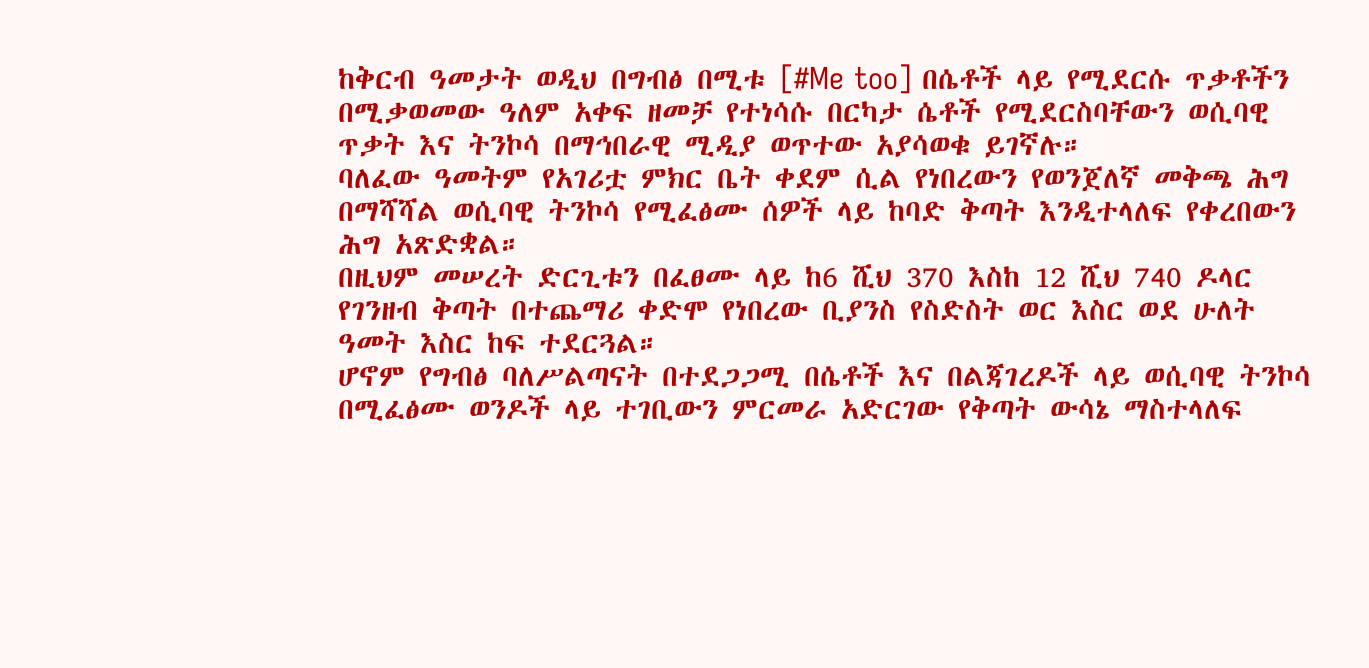ከቅርብ ዓመታት ወዲህ በግብፅ በሚቱ [#Me too] በሴቶች ላይ የሚደርሱ ጥቃቶችን በሚቃወመው ዓለም አቀፍ ዘመቻ የተነሳሱ በርካታ ሴቶች የሚደርስባቸውን ወሲባዊ ጥቃት እና ትንኮሳ በማኅበራዊ ሚዲያ ወጥተው አያሳወቁ ይገኛሉ።
ባለፈው ዓመትም የአገሪቷ ምክር ቤት ቀደም ሲል የነበረውን የወንጀለኛ መቅጫ ሕግ በማሻሻል ወሲባዊ ትንኮሳ የሚፈፅሙ ሰዎች ላይ ከባድ ቅጣት እንዲተላለፍ የቀረበውን ሕግ አጽድቋል።
በዚህም መሠረት ድርጊቱን በፈፀሙ ላይ ከ6 ሺህ 370 እስከ 12 ሺህ 740 ዶላር የገንዘብ ቅጣት በተጨማሪ ቀድሞ የነበረው ቢያንስ የስድስት ወር እስር ወደ ሁለት ዓመት እስር ከፍ ተደርጓል።
ሆኖም የግብፅ ባለሥልጣናት በተደጋጋሚ በሴቶች እና በልጃገረዶች ላይ ወሲባዊ ትንኮሳ በሚፈፅሙ ወንዶች ላይ ተገቢውን ምርመራ አድርገው የቅጣት ውሳኔ ማስተላለፍ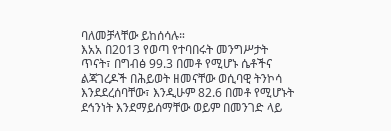ባለመቻላቸው ይከሰሳሉ።
እአአ በ2013 የወጣ የተባበሩት መንግሥታት ጥናት፣ በግብፅ 99.3 በመቶ የሚሆኑ ሴቶችና ልጃገረዶች በሕይወት ዘመናቸው ወሲባዊ ትንኮሳ እንደደረሰባቸው፣ እንዲሁም 82.6 በመቶ የሚሆኑት ደኅንነት እንደማይሰማቸው ወይም በመንገድ ላይ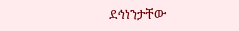ደኅነንታቸው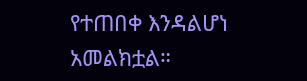የተጠበቀ እንዳልሆነ አመልክቷል።